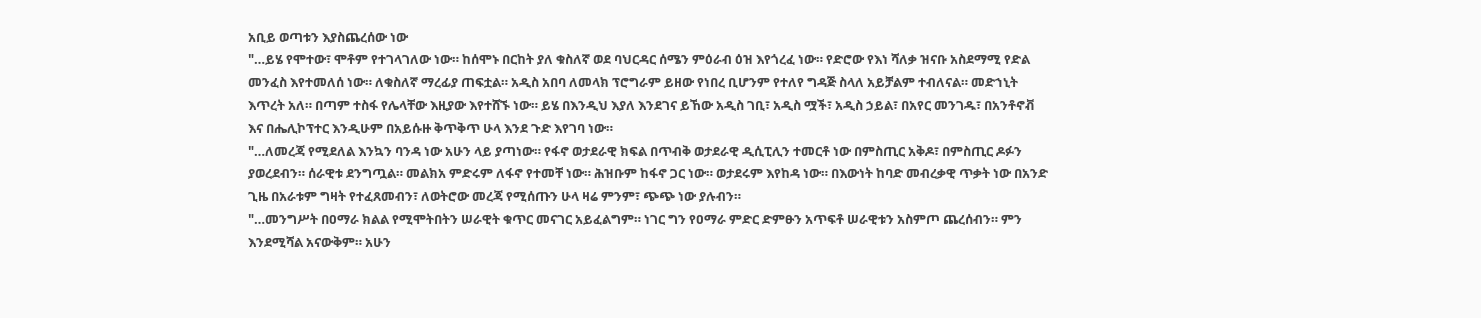አቢይ ወጣቱን እያስጨረሰው ነው
"…ይሄ የሞተው፣ ሞቶም የተገላገለው ነው። ከሰሞኑ በርከት ያለ ቁስለኛ ወደ ባህርዳር ሰሜን ምዕራብ ዕዝ እየጎረፈ ነው። የድሮው የእነ ሻለቃ ዝናቡ አስደማሚ የድል መንፈስ እየተመለሰ ነው። ለቁስለኛ ማረፊያ ጠፍቷል። አዲስ አበባ ለመላክ ፕሮግራም ይዘው የነበረ ቢሆንም የተለየ ግዳጅ ስላለ አይቻልም ተብለናል። መድኀኒት እጥረት አለ። በጣም ተስፋ የሌላቸው እዚያው እየተሸኙ ነው። ይሄ በእንዲህ እያለ እንደገና ይኸው አዲስ ገቢ፣ አዲስ ሟች፣ አዲስ ኃይል፣ በአየር መንገዱ፣ በአንቶኖቭ እና በሔሊኮፕተር እንዲሁም በአይሱዙ ቅጥቅጥ ሁላ እንደ ጉድ እየገባ ነው።
"…ለመረጃ የሚደለል እንኳን ባንዳ ነው አሁን ላይ ያጣነው። የፋኖ ወታደራዊ ክፍል በጥብቅ ወታደራዊ ዲሲፒሊን ተመርቶ ነው በምስጢር አቅዶ፣ በምስጢር ዶፉን ያወረደብን። ሰራዊቱ ደንግጧል። መልክአ ምድሩም ለፋኖ የተመቸ ነው። ሕዝቡም ከፋኖ ጋር ነው። ወታደሩም እየከዳ ነው። በእውነት ከባድ መብረቃዊ ጥቃት ነው በአንድ ጊዜ በአራቱም ግዛት የተፈጸመብን፣ ለወትሮው መረጃ የሚሰጡን ሁላ ዛሬ ምንም፣ ጭጭ ነው ያሉብን።
"…መንግሥት በዐማራ ክልል የሚሞትበትን ሠራዊት ቁጥር መናገር አይፈልግም። ነገር ግን የዐማራ ምድር ድምፁን አጥፍቶ ሠራዊቱን አስምጦ ጨረሰብን። ምን እንደሚሻል አናውቅም። አሁን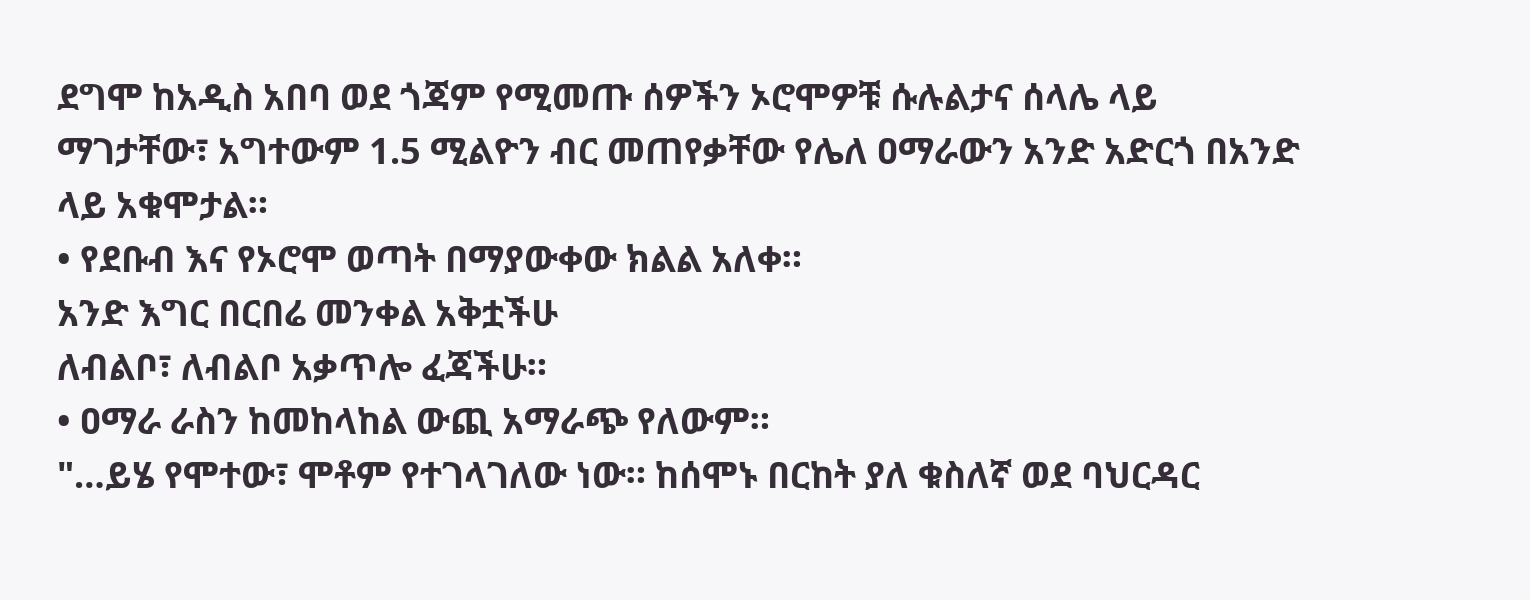ደግሞ ከአዲስ አበባ ወደ ጎጃም የሚመጡ ሰዎችን ኦሮሞዎቹ ሱሉልታና ሰላሌ ላይ ማገታቸው፣ አግተውም 1.5 ሚልዮን ብር መጠየቃቸው የሌለ ዐማራውን አንድ አድርጎ በአንድ ላይ አቁሞታል።
• የደቡብ እና የኦሮሞ ወጣት በማያውቀው ክልል አለቀ።
አንድ እግር በርበሬ መንቀል አቅቷችሁ
ለብልቦ፣ ለብልቦ አቃጥሎ ፈጃችሁ።
• ዐማራ ራስን ከመከላከል ውጪ አማራጭ የለውም።
"…ይሄ የሞተው፣ ሞቶም የተገላገለው ነው። ከሰሞኑ በርከት ያለ ቁስለኛ ወደ ባህርዳር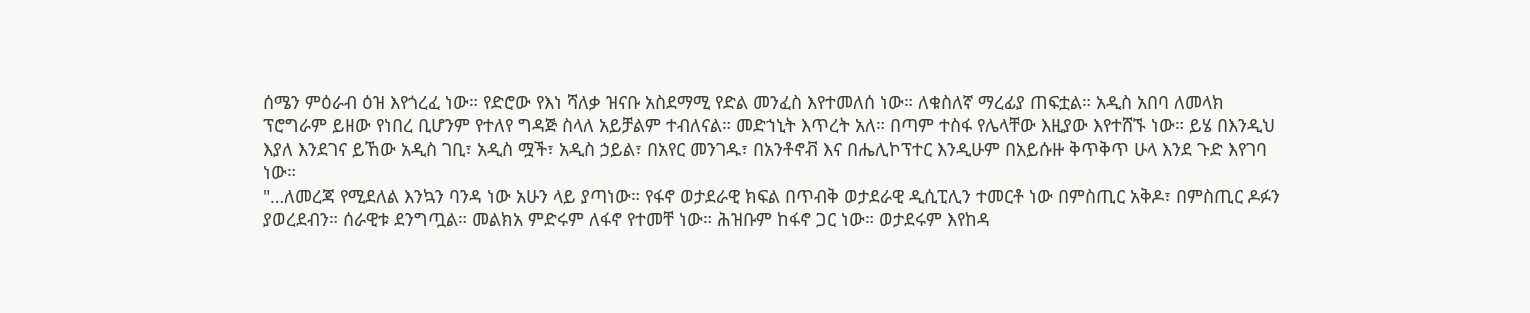ሰሜን ምዕራብ ዕዝ እየጎረፈ ነው። የድሮው የእነ ሻለቃ ዝናቡ አስደማሚ የድል መንፈስ እየተመለሰ ነው። ለቁስለኛ ማረፊያ ጠፍቷል። አዲስ አበባ ለመላክ ፕሮግራም ይዘው የነበረ ቢሆንም የተለየ ግዳጅ ስላለ አይቻልም ተብለናል። መድኀኒት እጥረት አለ። በጣም ተስፋ የሌላቸው እዚያው እየተሸኙ ነው። ይሄ በእንዲህ እያለ እንደገና ይኸው አዲስ ገቢ፣ አዲስ ሟች፣ አዲስ ኃይል፣ በአየር መንገዱ፣ በአንቶኖቭ እና በሔሊኮፕተር እንዲሁም በአይሱዙ ቅጥቅጥ ሁላ እንደ ጉድ እየገባ ነው።
"…ለመረጃ የሚደለል እንኳን ባንዳ ነው አሁን ላይ ያጣነው። የፋኖ ወታደራዊ ክፍል በጥብቅ ወታደራዊ ዲሲፒሊን ተመርቶ ነው በምስጢር አቅዶ፣ በምስጢር ዶፉን ያወረደብን። ሰራዊቱ ደንግጧል። መልክአ ምድሩም ለፋኖ የተመቸ ነው። ሕዝቡም ከፋኖ ጋር ነው። ወታደሩም እየከዳ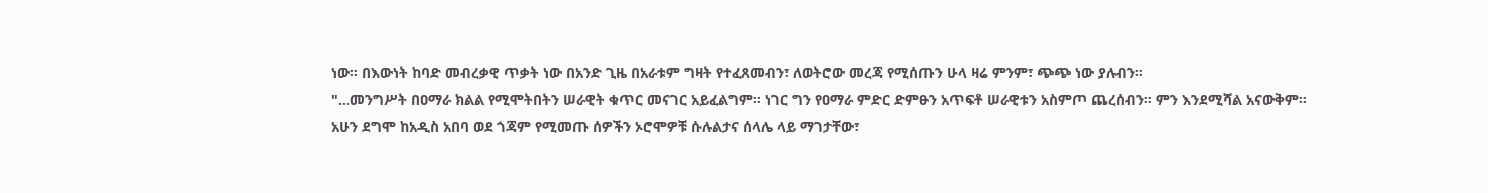ነው። በእውነት ከባድ መብረቃዊ ጥቃት ነው በአንድ ጊዜ በአራቱም ግዛት የተፈጸመብን፣ ለወትሮው መረጃ የሚሰጡን ሁላ ዛሬ ምንም፣ ጭጭ ነው ያሉብን።
"…መንግሥት በዐማራ ክልል የሚሞትበትን ሠራዊት ቁጥር መናገር አይፈልግም። ነገር ግን የዐማራ ምድር ድምፁን አጥፍቶ ሠራዊቱን አስምጦ ጨረሰብን። ምን እንደሚሻል አናውቅም። አሁን ደግሞ ከአዲስ አበባ ወደ ጎጃም የሚመጡ ሰዎችን ኦሮሞዎቹ ሱሉልታና ሰላሌ ላይ ማገታቸው፣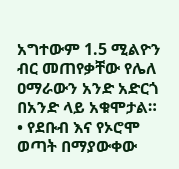አግተውም 1.5 ሚልዮን ብር መጠየቃቸው የሌለ ዐማራውን አንድ አድርጎ በአንድ ላይ አቁሞታል።
• የደቡብ እና የኦሮሞ ወጣት በማያውቀው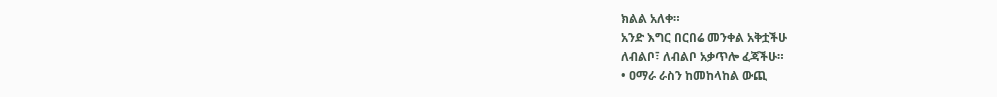ክልል አለቀ።
አንድ እግር በርበሬ መንቀል አቅቷችሁ
ለብልቦ፣ ለብልቦ አቃጥሎ ፈጃችሁ።
• ዐማራ ራስን ከመከላከል ውጪ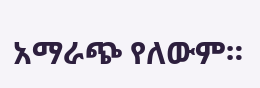አማራጭ የለውም።